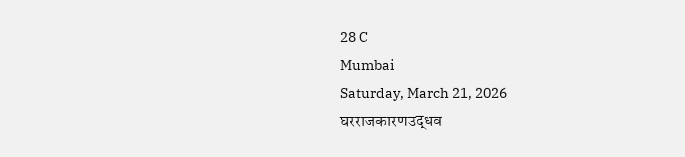28 C
Mumbai
Saturday, March 21, 2026
घरराजकारणउद्धव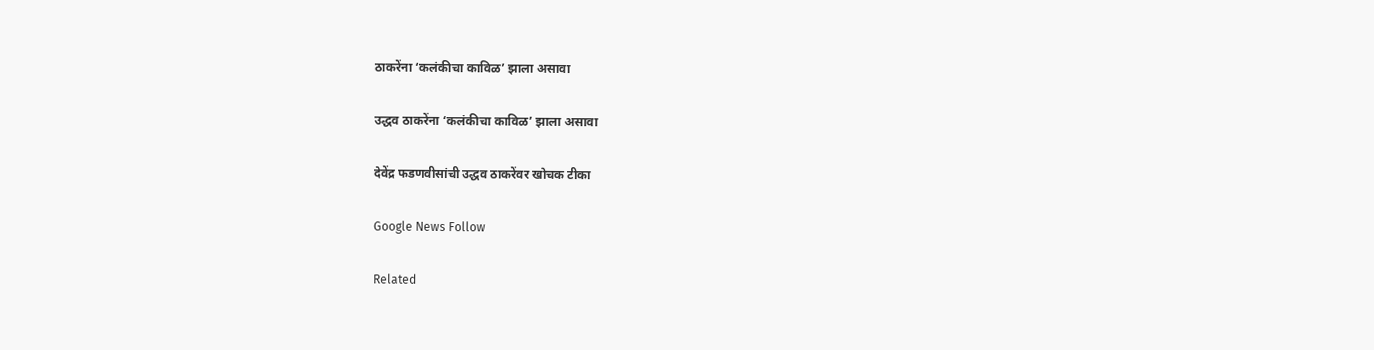ठाकरेंना ‘कलंकीचा काविळ’ झाला असावा

उद्धव ठाकरेंना ‘कलंकीचा काविळ’ झाला असावा

देवेंद्र फडणवीसांची उद्धव ठाकरेंवर खोचक टीका

Google News Follow

Related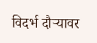विदर्भ दौऱ्यावर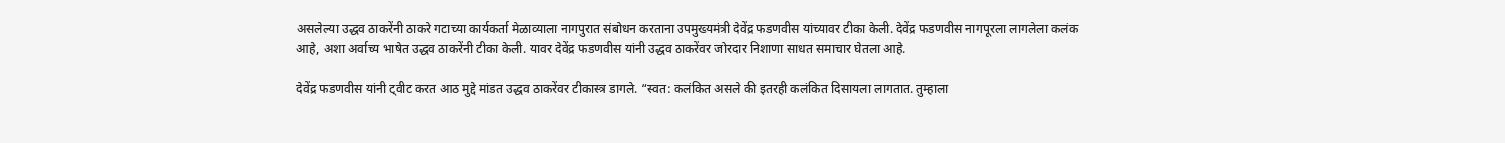असलेल्या उद्धव ठाकरेंनी ठाकरे गटाच्या कार्यकर्ता मेळाव्याला नागपुरात संबोधन करताना उपमुख्यमंत्री देवेंद्र फडणवीस यांच्यावर टीका केली. देवेंद्र फडणवीस नागपूरला लागलेला कलंक आहे, अशा अर्वाच्य भाषेत उद्धव ठाकरेंनी टीका केली. यावर देवेंद्र फडणवीस यांनी उद्धव ठाकरेंवर जोरदार निशाणा साधत समाचार घेतला आहे.

देवेंद्र फडणवीस यांनी ट्वीट करत आठ मुद्दे मांडत उद्धव ठाकरेंवर टीकास्त्र डागले. “स्वत: कलंकित असले की इतरही कलंकित दिसायला लागतात. तुम्हाला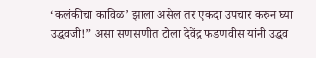‘कलंकीचा काविळ’ झाला असेल तर एकदा उपचार करुन घ्या उद्धवजी!” असा सणसणीत टोला देवेंद्र फडणवीस यांनी उद्धव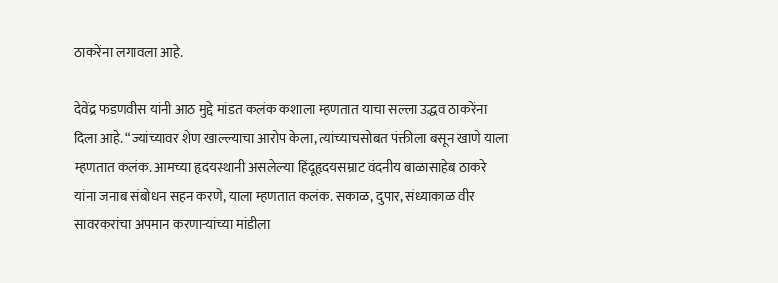ठाकरेंना लगावला आहे.

देवेंद्र फडणवीस यांनी आठ मुद्दे मांडत कलंक कशाला म्हणतात याचा सल्ला उद्धव ठाकरेंना दिला आहे. “ज्यांच्यावर शेण खाल्ल्याचा आरोप केला, त्यांच्याचसोबत पंक्तीला बसून खाणे याला म्हणतात कलंक. आमच्या हृदयस्थानी असलेल्या हिंदूहृदयसम्राट वंदनीय बाळासाहेब ठाकरे यांना जनाब संबोधन सहन करणे, याला म्हणतात कलंक. सकाळ, दुपार, संध्याकाळ वीर सावरकरांचा अपमान करणार्‍यांच्या मांडीला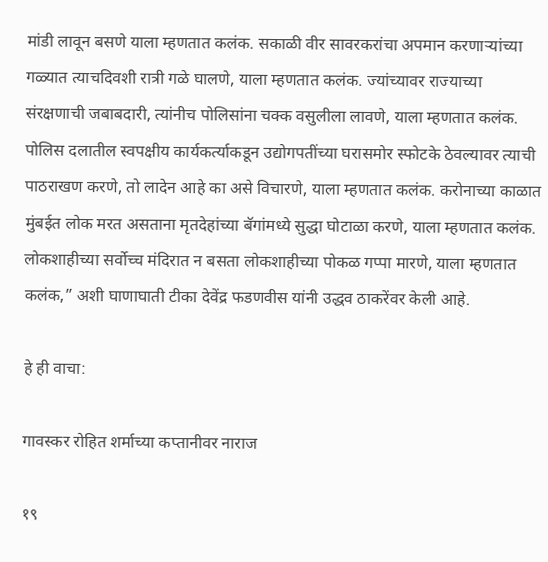मांडी लावून बसणे याला म्हणतात कलंक. सकाळी वीर सावरकरांचा अपमान करणार्‍यांच्या गळ्यात त्याचदिवशी रात्री गळे घालणे, याला म्हणतात कलंक. ज्यांच्यावर राज्याच्या संरक्षणाची जबाबदारी, त्यांनीच पोलिसांना चक्क वसुलीला लावणे, याला म्हणतात कलंक. पोलिस दलातील स्वपक्षीय कार्यकर्त्याकडून उद्योगपतींच्या घरासमोर स्फोटके ठेवल्यावर त्याची पाठराखण करणे, तो लादेन आहे का असे विचारणे, याला म्हणतात कलंक. करोनाच्या काळात मुंबईत लोक मरत असताना मृतदेहांच्या बॅगांमध्ये सुद्धा घोटाळा करणे, याला म्हणतात कलंक. लोकशाहीच्या सर्वोच्च मंदिरात न बसता लोकशाहीच्या पोकळ गप्पा मारणे, याला म्हणतात कलंक,” अशी घाणाघाती टीका देवेंद्र फडणवीस यांनी उद्धव ठाकरेंवर केली आहे.

हे ही वाचा:

गावस्कर रोहित शर्माच्या कप्तानीवर नाराज

१९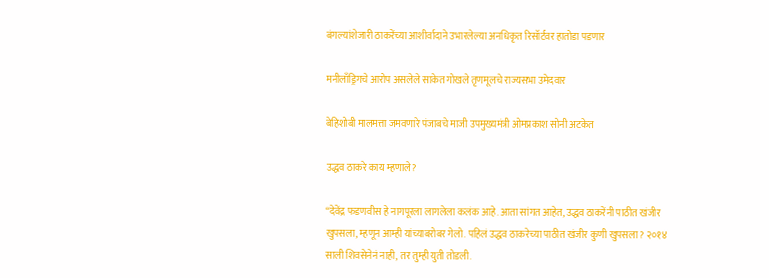बंगल्यांशेजारी ठाकरेंच्या आशीर्वादाने उभारलेल्या अनधिकृत रिसॉर्टवर हातोडा पडणार

मनीलाँड्रिगचे आरोप असलेले साकेत गोखले तृणमूलचे राज्यसभा उमेदवार

बेहिशोबी मालमत्ता जमवणारे पंजाबचे माजी उपमुख्यमंत्री ओमप्रकाश सोनी अटकेत

उद्धव ठाकरे काय म्हणाले?

“देवेंद्र फडणवीस हे नागपूरला लागलेला कलंक आहे. आता सांगत आहेत, उद्धव ठाकरेंनी पाठीत खंजीर खुपसला, म्हणून आम्ही यांच्याबरोबर गेलो. पहिलं उद्धव ठाकरेच्या पाठीत खंजीर कुणी खुपसला? २०१४ साली शिवसेनेनं नाही, तर तुम्ही युती तोडली.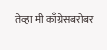तेव्हा मी काँग्रेसबरोबर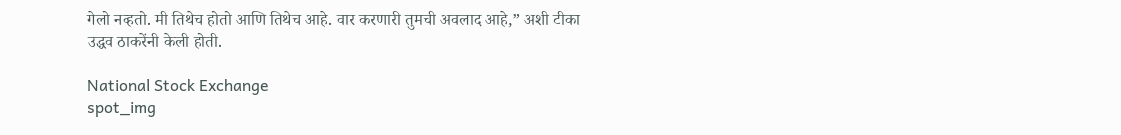गेलो नव्हतो. मी तिथेच होतो आणि तिथेच आहे. वार करणारी तुमची अवलाद आहे,” अशी टीका उद्धव ठाकरेंनी केली होती.

National Stock Exchange
spot_img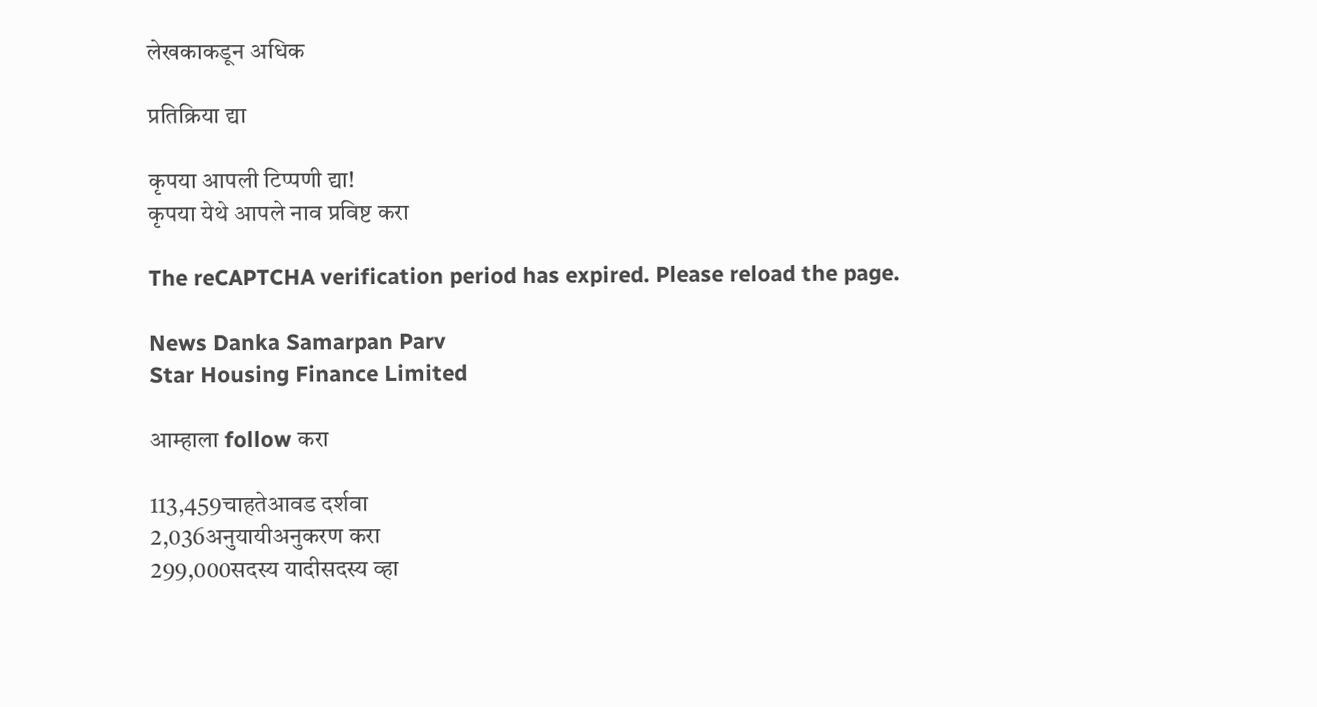लेखकाकडून अधिक

प्रतिक्रिया द्या

कृपया आपली टिप्पणी द्या!
कृपया येथे आपले नाव प्रविष्ट करा

The reCAPTCHA verification period has expired. Please reload the page.

News Danka Samarpan Parv
Star Housing Finance Limited

आम्हाला follow करा

113,459चाहतेआवड दर्शवा
2,036अनुयायीअनुकरण करा
299,000सदस्य यादीसदस्य व्हा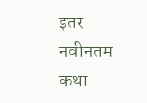इतर नवीनतम कथा